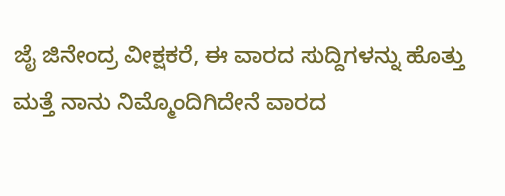ಜೈ ಜಿನೇಂದ್ರ ವೀಕ್ಷಕರೆ, ಈ ವಾರದ ಸುದ್ದಿಗಳನ್ನು ಹೊತ್ತು ಮತ್ತೆ ನಾನು ನಿಮ್ಮೊಂದಿಗಿದೇನೆ ವಾರದ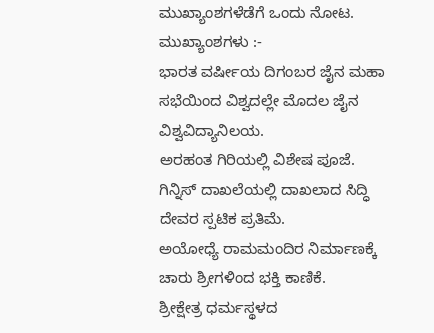ಮುಖ್ಯಾಂಶಗಳೆಡೆಗೆ ಒಂದು ನೋಟ.
ಮುಖ್ಯಾಂಶಗಳು :-
ಭಾರತ ವರ್ಷೀಯ ದಿಗಂಬರ ಜೈನ ಮಹಾ ಸಭೆಯಿಂದ ವಿಶ್ವದಲ್ಲೇ ಮೊದಲ ಜೈನ ವಿಶ್ವವಿದ್ಯಾನಿಲಯ.
ಅರಹಂತ ಗಿರಿಯಲ್ಲಿ ವಿಶೇಷ ಪೂಜೆ.
ಗಿನ್ನಿಸ್ ದಾಖಲೆಯಲ್ಲಿ ದಾಖಲಾದ ಸಿದ್ಧಿ ದೇವರ ಸ್ಪಟಿಕ ಪ್ರತಿಮೆ.
ಅಯೋಧ್ಯೆ ರಾಮಮಂದಿರ ನಿರ್ಮಾಣಕ್ಕೆ ಚಾರು ಶ್ರೀಗಳಿಂದ ಭಕ್ತಿ ಕಾಣಿಕೆ.
ಶ್ರೀಕ್ಷೇತ್ರ ಧರ್ಮಸ್ಥಳದ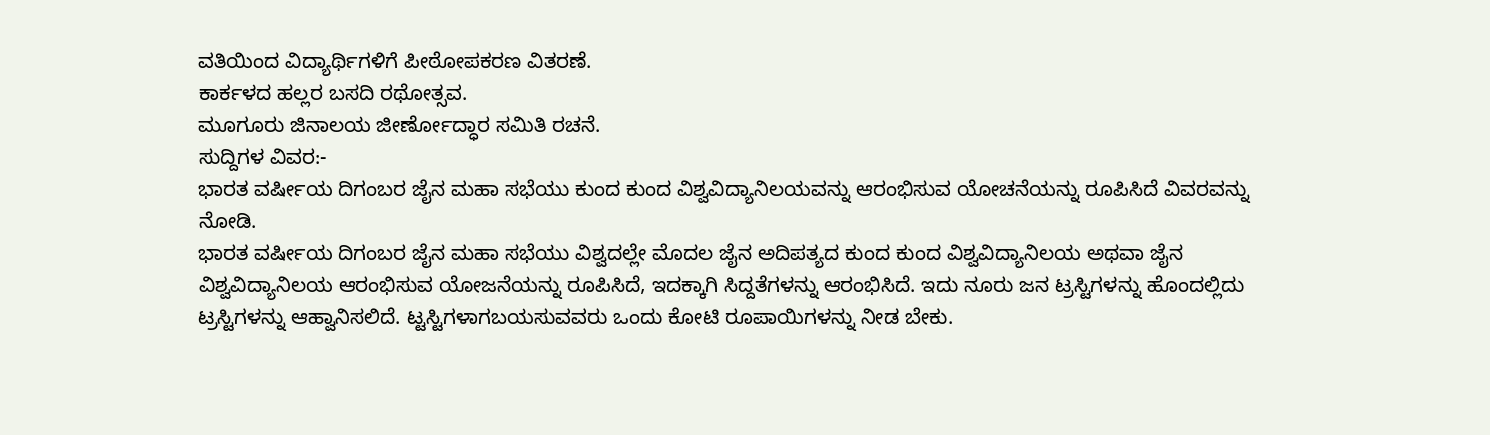ವತಿಯಿಂದ ವಿದ್ಯಾರ್ಥಿಗಳಿಗೆ ಪೀಠೋಪಕರಣ ವಿತರಣೆ.
ಕಾರ್ಕಳದ ಹಲ್ಲರ ಬಸದಿ ರಥೋತ್ಸವ.
ಮೂಗೂರು ಜಿನಾಲಯ ಜೀರ್ಣೋದ್ಧಾರ ಸಮಿತಿ ರಚನೆ.
ಸುದ್ದಿಗಳ ವಿವರ:-
ಭಾರತ ವರ್ಷೀಯ ದಿಗಂಬರ ಜೈನ ಮಹಾ ಸಭೆಯು ಕುಂದ ಕುಂದ ವಿಶ್ವವಿದ್ಯಾನಿಲಯವನ್ನು ಆರಂಭಿಸುವ ಯೋಚನೆಯನ್ನು ರೂಪಿಸಿದೆ ವಿವರವನ್ನು ನೋಡಿ.
ಭಾರತ ವರ್ಷೀಯ ದಿಗಂಬರ ಜೈನ ಮಹಾ ಸಭೆಯು ವಿಶ್ವದಲ್ಲೇ ಮೊದಲ ಜೈನ ಅದಿಪತ್ಯದ ಕುಂದ ಕುಂದ ವಿಶ್ವವಿದ್ಯಾನಿಲಯ ಅಥವಾ ಜೈನ ವಿಶ್ವವಿದ್ಯಾನಿಲಯ ಆರಂಭಿಸುವ ಯೋಜನೆಯನ್ನು ರೂಪಿಸಿದೆ, ಇದಕ್ಕಾಗಿ ಸಿದ್ದತೆಗಳನ್ನು ಆರಂಭಿಸಿದೆ. ಇದು ನೂರು ಜನ ಟ್ರಸ್ಟಿಗಳನ್ನು ಹೊಂದಲ್ಲಿದು ಟ್ರಸ್ಟಿಗಳನ್ನು ಆಹ್ವಾನಿಸಲಿದೆ. ಟ್ಟಸ್ಟಿಗಳಾಗಬಯಸುವವರು ಒಂದು ಕೋಟಿ ರೂಪಾಯಿಗಳನ್ನು ನೀಡ ಬೇಕು.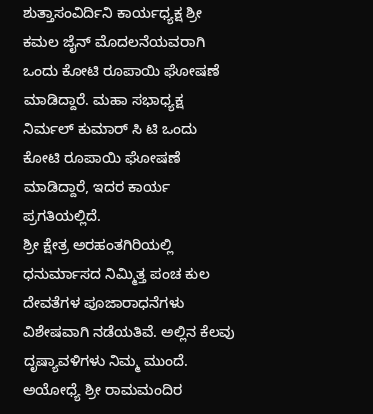ಶುತ್ತಾಸಂವಿರ್ದಿನಿ ಕಾರ್ಯಧ್ಯಕ್ಷ ಶ್ರೀ ಕಮಲ ಜೈನ್ ಮೊದಲನೆಯವರಾಗಿ ಒಂದು ಕೋಟಿ ರೂಪಾಯಿ ಘೋಷಣೆ ಮಾಡಿದ್ದಾರೆ. ಮಹಾ ಸಭಾಧ್ಯಕ್ಷ ನಿರ್ಮಲ್ ಕುಮಾರ್ ಸಿ ಟಿ ಒಂದು ಕೋಟಿ ರೂಪಾಯಿ ಘೋಷಣೆ ಮಾಡಿದ್ದಾರೆ, ಇದರ ಕಾರ್ಯ ಪ್ರಗತಿಯಲ್ಲಿದೆ.
ಶ್ರೀ ಕ್ಷೇತ್ರ ಅರಹಂತಗಿರಿಯಲ್ಲಿ ಧನುರ್ಮಾಸದ ನಿಮ್ಮಿತ್ತ ಪಂಚ ಕುಲ ದೇವತೆಗಳ ಪೂಜಾರಾಧನೆಗಳು ವಿಶೇಷವಾಗಿ ನಡೆಯತಿವೆ. ಅಲ್ಲಿನ ಕೆಲವು ದೃಷ್ಯಾವಳಿಗಳು ನಿಮ್ಮ ಮುಂದೆ.
ಅಯೋಧ್ಯೆ ಶ್ರೀ ರಾಮಮಂದಿರ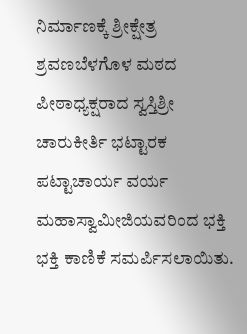ನಿರ್ಮಾಣಕ್ಕೆ ಶ್ರೀಕ್ಷೇತ್ರ ಶ್ರವಣಬೆಳಗೊಳ ಮಠದ ಪೀಠಾಧ್ಯಕ್ಷರಾದ ಸ್ವಸ್ತಿಶ್ರೀ ಚಾರುಕೀರ್ತಿ ಭಟ್ಟಾರಕ ಪಟ್ಟಾಚಾರ್ಯ ವರ್ಯ ಮಹಾಸ್ವಾಮೀಜಿಯವರಿಂದ ಭಕ್ತಿ ಭಕ್ತಿ ಕಾಣಿಕೆ ಸಮರ್ಪಿಸಲಾಯಿತು.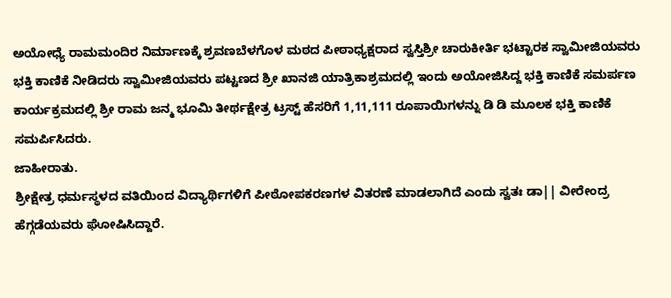ಅಯೋಧ್ಯೆ ರಾಮಮಂದಿರ ನಿರ್ಮಾಣಕ್ಕೆ ಶ್ರವಣಬೆಳಗೊಳ ಮಠದ ಪೀಠಾಧ್ಯಕ್ಷರಾದ ಸ್ವಸ್ತಿಶ್ರೀ ಚಾರುಕೀರ್ತಿ ಭಟ್ಟಾರಕ ಸ್ವಾಮೀಜಿಯವರು ಭಕ್ತಿ ಕಾಣಿಕೆ ನೀಡಿದರು ಸ್ವಾಮೀಜಿಯವರು ಪಟ್ಟಣದ ಶ್ರೀ ಖಾನಜಿ ಯಾತ್ರಿಕಾಶ್ರಮದಲ್ಲಿ ಇಂದು ಅಯೋಜಿಸಿದ್ದ ಭಕ್ತಿ ಕಾಣಿಕೆ ಸಮರ್ಪಣ ಕಾರ್ಯಕ್ರಮದಲ್ಲಿ ಶ್ರೀ ರಾಮ ಜನ್ಮ ಭೂಮಿ ತೀರ್ಥಕ್ಷೇತ್ರ ಟ್ರಸ್ಟ್ ಹೆಸರಿಗೆ 1,11,111 ರೂಪಾಯಿಗಳನ್ನು ಡಿ ಡಿ ಮೂಲಕ ಭಕ್ತಿ ಕಾಣಿಕೆ ಸಮರ್ಪಿಸಿದರು.
ಜಾಹೀರಾತು.
ಶ್ರೀಕ್ಷೇತ್ರ ಧರ್ಮಸ್ಥಳದ ವತಿಯಿಂದ ವಿದ್ಯಾರ್ಥಿಗಳಿಗೆ ಪೀಠೋಪಕರಣಗಳ ವಿತರಣೆ ಮಾಡಲಾಗಿದೆ ಎಂದು ಸ್ವತಃ ಡಾ|| ವೀರೇಂದ್ರ ಹೆಗ್ಗಡೆಯವರು ಘೋಷಿಸಿದ್ದಾರೆ.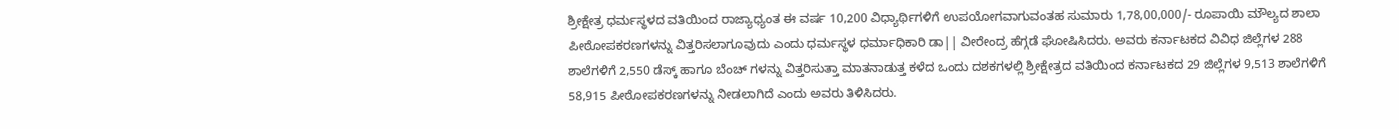ಶ್ರೀಕ್ಷೇತ್ರ ಧರ್ಮಸ್ಥಳದ ವತಿಯಿಂದ ರಾಜ್ಯಾಧ್ಯಂತ ಈ ವರ್ಷ 10,200 ವಿಧ್ಯಾರ್ಥಿಗಳಿಗೆ ಉಪಯೋಗವಾಗುವಂತಹ ಸುಮಾರು 1,78,00,000/- ರೂಪಾಯಿ ಮೌಲ್ಯದ ಶಾಲಾ ಪೀಠೋಪಕರಣಗಳನ್ನು ವಿತ್ತರಿಸಲಾಗೂವುದು ಎಂದು ಧರ್ಮಸ್ಥಳ ಧರ್ಮಾಧಿಕಾರಿ ಡಾ|| ವೀರೇಂದ್ರ ಹೆಗ್ಗಡೆ ಘೋಷಿಸಿದರು. ಅವರು ಕರ್ನಾಟಕದ ವಿವಿಧ ಜಿಲ್ಲೆಗಳ 288 ಶಾಲೆಗಳಿಗೆ 2,550 ಡೆಸ್ಕ್ ಹಾಗೂ ಬೆಂಚ್ ಗಳನ್ನು ವಿತ್ತರಿಸುತ್ತಾ ಮಾತನಾಡುತ್ತ ಕಳೆದ ಒಂದು ದಶಕಗಳಲ್ಲಿ ಶ್ರೀಕ್ಷೇತ್ರದ ವತಿಯಿಂದ ಕರ್ನಾಟಕದ 29 ಜಿಲ್ಲೆಗಳ 9,513 ಶಾಲೆಗಳಿಗೆ 58,915 ಪೀಠೋಪಕರಣಗಳನ್ನು ನೀಡಲಾಗಿದೆ ಎಂದು ಅವರು ತಿಳಿಸಿದರು.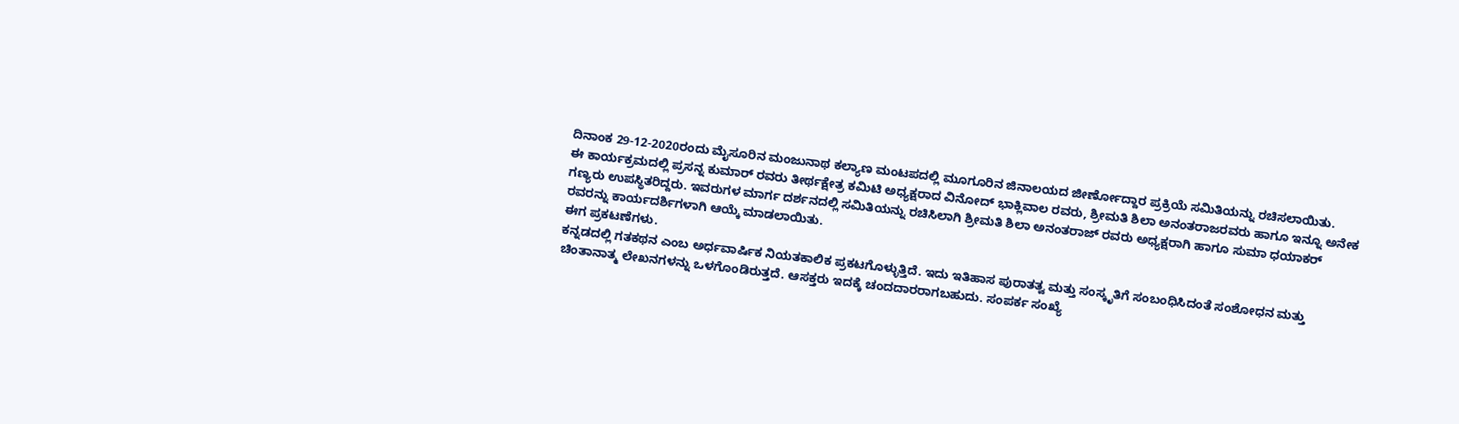ದಿನಾಂಕ 29-12-2020ರಂದು ಮೈಸೂರಿನ ಮಂಜುನಾಥ ಕಲ್ಯಾಣ ಮಂಟಪದಲ್ಲಿ ಮೂಗೂರಿನ ಜಿನಾಲಯದ ಜೀರ್ಣೋದ್ದಾರ ಪ್ರಕ್ರಿಯೆ ಸಮಿತಿಯನ್ನು ರಚಿಸಲಾಯಿತು.
ಈ ಕಾರ್ಯಕ್ರಮದಲ್ಲಿ ಪ್ರಸನ್ನ ಕುಮಾರ್ ರವರು ತೀರ್ಥಕ್ಷೇತ್ರ ಕಮಿಟಿ ಅಧ್ಯಕ್ಷರಾದ ವಿನೋದ್ ಭಾಕ್ಲಿವಾಲ ರವರು, ಶ್ರೀಮತಿ ಶಿಲಾ ಅನಂತರಾಜರವರು ಹಾಗೂ ಇನ್ನೂ ಅನೇಕ ಗಣ್ಯರು ಉಪಸ್ಥಿತರಿದ್ದರು. ಇವರುಗಳ ಮಾರ್ಗ ದರ್ಶನದಲ್ಲಿ ಸಮಿತಿಯನ್ನು ರಚಿಸಿಲಾಗಿ ಶ್ರೀಮತಿ ಶಿಲಾ ಅನಂತರಾಜ್ ರವರು ಅಧ್ಯಕ್ಷರಾಗಿ ಹಾಗೂ ಸುಮಾ ಧಯಾಕರ್ ರವರನ್ನು ಕಾರ್ಯದರ್ಶಿಗಳಾಗಿ ಆಯ್ಕೆ ಮಾಡಲಾಯಿತು.
ಈಗ ಪ್ರಕಟಣೆಗಳು.
ಕನ್ನಡದಲ್ಲಿ ಗತಕಥನ ಎಂಬ ಅರ್ಧವಾರ್ಷಿಕ ನಿಯತಕಾಲಿಕ ಪ್ರಕಟಗೊಳ್ಳುತ್ತಿದೆ. ಇದು ಇತಿಹಾಸ ಪುರಾತತ್ವ ಮತ್ತು ಸಂಸ್ಕೃತಿಗೆ ಸಂಬಂಧಿಸಿದಂತೆ ಸಂಶೋಧನ ಮತ್ತು ಚಿಂತಾನಾತ್ಮ ಲೇಖನಗಳನ್ನು ಒಳಗೊಂಡಿರುತ್ತದೆ. ಆಸಕ್ತರು ಇದಕ್ಕೆ ಚಂದದಾರರಾಗಬಹುದು. ಸಂಪರ್ಕ ಸಂಖ್ಯೆ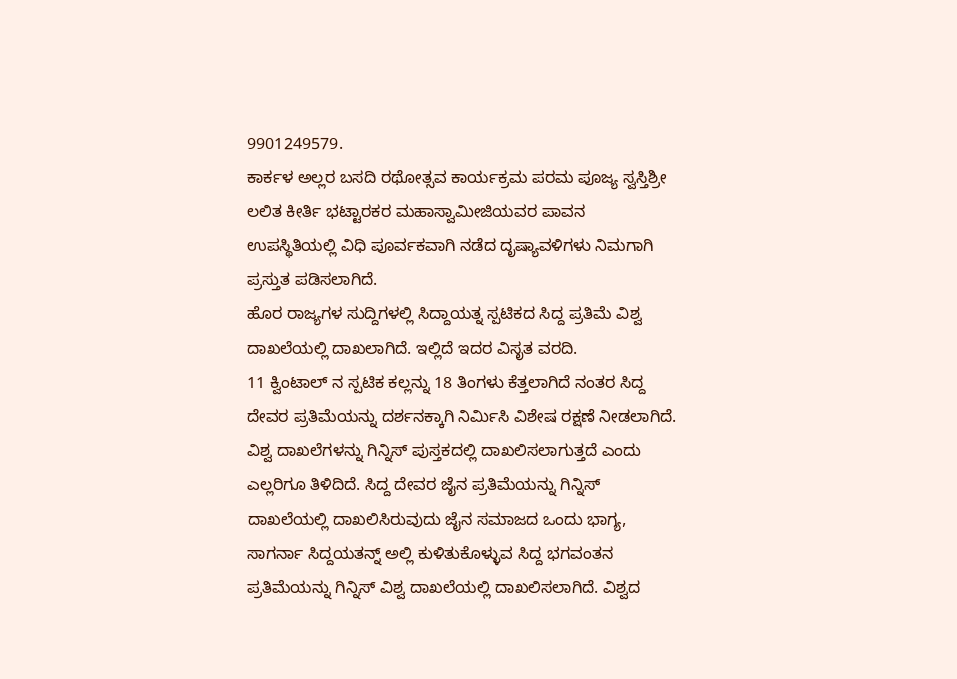9901249579.
ಕಾರ್ಕಳ ಅಲ್ಲರ ಬಸದಿ ರಥೋತ್ಸವ ಕಾರ್ಯಕ್ರಮ ಪರಮ ಪೂಜ್ಯ ಸ್ವಸ್ತಿಶ್ರೀ ಲಲಿತ ಕೀರ್ತಿ ಭಟ್ಟಾರಕರ ಮಹಾಸ್ವಾಮೀಜಿಯವರ ಪಾವನ ಉಪಸ್ಥಿತಿಯಲ್ಲಿ ವಿಧಿ ಪೂರ್ವಕವಾಗಿ ನಡೆದ ದೃಷ್ಯಾವಳಿಗಳು ನಿಮಗಾಗಿ ಪ್ರಸ್ತುತ ಪಡಿಸಲಾಗಿದೆ.
ಹೊರ ರಾಜ್ಯಗಳ ಸುದ್ದಿಗಳಲ್ಲಿ ಸಿದ್ದಾಯತ್ನ ಸ್ಪಟಿಕದ ಸಿದ್ದ ಪ್ರತಿಮೆ ವಿಶ್ವ ದಾಖಲೆಯಲ್ಲಿ ದಾಖಲಾಗಿದೆ. ಇಲ್ಲಿದೆ ಇದರ ವಿಸೃತ ವರದಿ.
11 ಕ್ವಿಂಟಾಲ್ ನ ಸ್ಪಟಿಕ ಕಲ್ಲನ್ನು 18 ತಿಂಗಳು ಕೆತ್ತಲಾಗಿದೆ ನಂತರ ಸಿದ್ದ ದೇವರ ಪ್ರತಿಮೆಯನ್ನು ದರ್ಶನಕ್ಕಾಗಿ ನಿರ್ಮಿಸಿ ವಿಶೇಷ ರಕ್ಷಣೆ ನೀಡಲಾಗಿದೆ. ವಿಶ್ವ ದಾಖಲೆಗಳನ್ನು ಗಿನ್ನಿಸ್ ಪುಸ್ತಕದಲ್ಲಿ ದಾಖಲಿಸಲಾಗುತ್ತದೆ ಎಂದು ಎಲ್ಲರಿಗೂ ತಿಳಿದಿದೆ. ಸಿದ್ದ ದೇವರ ಜೈನ ಪ್ರತಿಮೆಯನ್ನು ಗಿನ್ನಿಸ್ ದಾಖಲೆಯಲ್ಲಿ ದಾಖಲಿಸಿರುವುದು ಜೈನ ಸಮಾಜದ ಒಂದು ಭಾಗ್ಯ, ಸಾಗರ್ನಾ ಸಿದ್ದಯತನ್ನ್ ಅಲ್ಲಿ ಕುಳಿತುಕೊಳ್ಳುವ ಸಿದ್ದ ಭಗವಂತನ ಪ್ರತಿಮೆಯನ್ನು ಗಿನ್ನಿಸ್ ವಿಶ್ವ ದಾಖಲೆಯಲ್ಲಿ ದಾಖಲಿಸಲಾಗಿದೆ. ವಿಶ್ವದ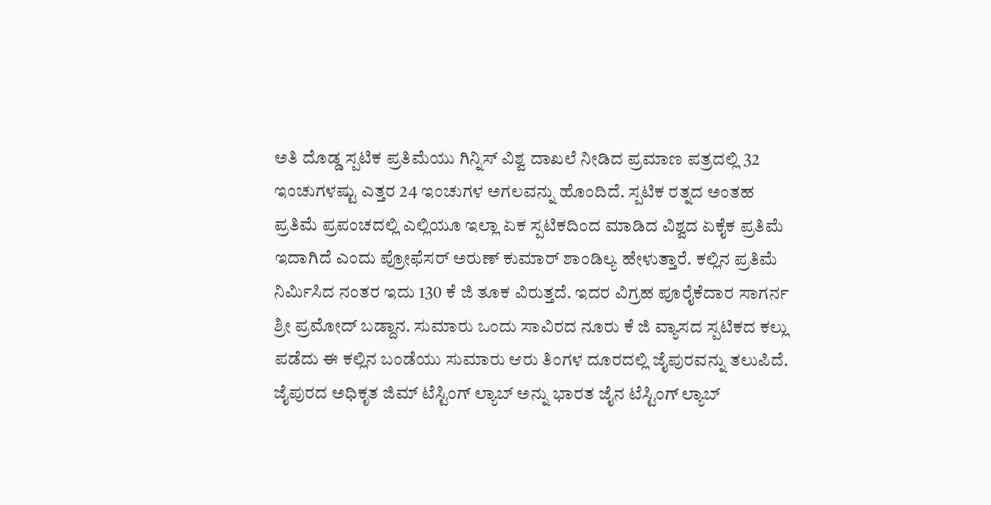ಅತಿ ದೊಡ್ಡ ಸ್ಪಟಿಕ ಪ್ರತಿಮೆಯು ಗಿನ್ನಿಸ್ ವಿಶ್ವ ದಾಖಲೆ ನೀಡಿದ ಪ್ರಮಾಣ ಪತ್ರದಲ್ಲಿ 32 ಇಂಚುಗಳಷ್ಟು ಎತ್ತರ 24 ಇಂಚುಗಳ ಅಗಲವನ್ನು ಹೊಂದಿದೆ. ಸ್ಪಟಿಕ ರತ್ನದ ಅಂತಹ ಪ್ರತಿಮೆ ಪ್ರಪಂಚದಲ್ಲಿ ಎಲ್ಲಿಯೂ ಇಲ್ಲಾ ಏಕ ಸ್ಪಟಿಕದಿಂದ ಮಾಡಿದ ವಿಶ್ವದ ಏಕೈಕ ಪ್ರತಿಮೆ ಇದಾಗಿದೆ ಎಂದು ಪ್ರೋಫೆಸರ್ ಅರುಣ್ ಕುಮಾರ್ ಶಾಂಡಿಲ್ಯ ಹೇಳುತ್ತಾರೆ. ಕಲ್ಲಿನ ಪ್ರತಿಮೆ ನಿರ್ಮಿಸಿದ ನಂತರ ಇದು 130 ಕೆ ಜಿ ತೂಕ ವಿರುತ್ತದೆ. ಇದರ ವಿಗ್ರಹ ಪೂರೈಕೆದಾರ ಸಾಗರ್ನ ಶ್ರೀ ಪ್ರಮೋದ್ ಬಡ್ದಾನ. ಸುಮಾರು ಒಂದು ಸಾವಿರದ ನೂರು ಕೆ ಜಿ ವ್ಯಾಸದ ಸ್ಪಟಿಕದ ಕಲ್ಲು ಪಡೆದು ಈ ಕಲ್ಲಿನ ಬಂಡೆಯು ಸುಮಾರು ಆರು ತಿಂಗಳ ದೂರದಲ್ಲಿ ಜೈಪುರವನ್ನು ತಲುಪಿದೆ. ಜೈಪುರದ ಅಧಿಕೃತ ಜಿಮ್ ಟೆಸ್ಟಿಂಗ್ ಲ್ಯಾಬ್ ಅನ್ನು ಭಾರತ ಜೈನ ಟೆಸ್ಟಿಂಗ್ ಲ್ಯಾಬ್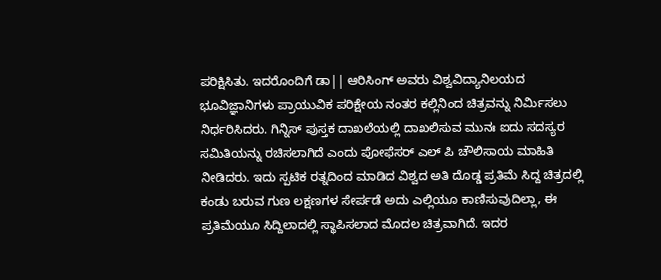ಪರಿಕ್ಷಿಸಿತು. ಇದರೊಂದಿಗೆ ಡಾ|| ಆರಿಸಿಂಗ್ ಅವರು ವಿಶ್ವವಿದ್ಯಾನಿಲಯದ ಭೂವಿಜ್ಞಾನಿಗಳು ಪ್ರಾಯುವಿಕ ಪರಿಕ್ಷೇಯ ನಂತರ ಕಲ್ಲಿನಿಂದ ಚಿತ್ರವನ್ನು ನಿರ್ಮಿಸಲು ನಿರ್ಧರಿಸಿದರು. ಗಿನ್ನಿಸ್ ಪುಸ್ತಕ ದಾಖಲೆಯಲ್ಲಿ ದಾಖಲಿಸುವ ಮುನಃ ಐದು ಸದಸ್ಯರ ಸಮಿತಿಯನ್ನು ರಚಿಸಲಾಗಿದೆ ಎಂದು ಪೋಫೆಸರ್ ಎಲ್ ಪಿ ಚೌಲಿಸಾಯ ಮಾಹಿತಿ ನೀಡಿದರು. ಇದು ಸ್ಪಟಿಕ ರತ್ನದಿಂದ ಮಾಡಿದ ವಿಶ್ವದ ಅತಿ ದೊಡ್ಡ ಪ್ರತಿಮೆ ಸಿದ್ದ ಚಿತ್ರದಲ್ಲಿ ಕಂಡು ಬರುವ ಗುಣ ಲಕ್ಷಣಗಳ ಸೇರ್ಪಡೆ ಅದು ಎಲ್ಲಿಯೂ ಕಾಣಿಸುವುದಿಲ್ಲಾ, ಈ ಪ್ರತಿಮೆಯೂ ಸಿದ್ದಿಲಾದಲ್ಲಿ ಸ್ಥಾಪಿಸಲಾದ ಮೊದಲ ಚಿತ್ರವಾಗಿದೆ. ಇದರ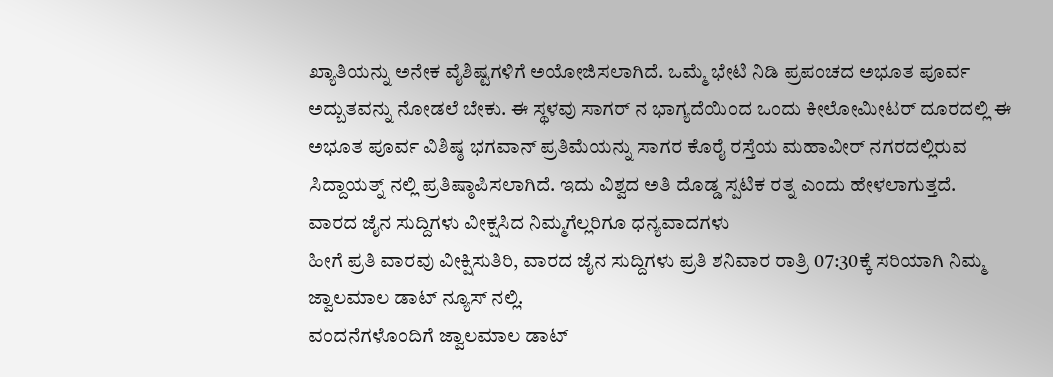ಖ್ಯಾತಿಯನ್ನು ಅನೇಕ ವೈಶಿಷ್ಟಗಳಿಗೆ ಅಯೋಜಿಸಲಾಗಿದೆ. ಒಮ್ಮೆ ಭೇಟಿ ನಿಡಿ ಪ್ರಪಂಚದ ಅಭೂತ ಪೂರ್ವ ಅದ್ಬುತವನ್ನು ನೋಡಲೆ ಬೇಕು. ಈ ಸ್ಥಳವು ಸಾಗರ್ ನ ಭಾಗ್ಯದೆಯಿಂದ ಒಂದು ಕೀಲೋಮೀಟರ್ ದೂರದಲ್ಲಿ ಈ ಅಭೂತ ಪೂರ್ವ ವಿಶಿಷ್ಠ ಭಗವಾನ್ ಪ್ರತಿಮೆಯನ್ನು ಸಾಗರ ಕೊರೈ ರಸ್ತೆಯ ಮಹಾವೀರ್ ನಗರದಲ್ಲಿರುವ ಸಿದ್ದಾಯತ್ನ್ ನಲ್ಲಿ ಪ್ರತಿಷ್ಠಾಪಿಸಲಾಗಿದೆ. ಇದು ವಿಶ್ವದ ಅತಿ ದೊಡ್ಡ ಸ್ಪಟಿಕ ರತ್ನ ಎಂದು ಹೇಳಲಾಗುತ್ತದೆ.
ವಾರದ ಜೈನ ಸುದ್ದಿಗಳು ವೀಕ್ಷಸಿದ ನಿಮ್ಮಗೆಲ್ಲರಿಗೂ ಧನ್ಯವಾದಗಳು
ಹೀಗೆ ಪ್ರತಿ ವಾರವು ವೀಕ್ಷಿಸುತಿರಿ, ವಾರದ ಜೈನ ಸುದ್ದಿಗಳು ಪ್ರತಿ ಶನಿವಾರ ರಾತ್ರಿ 07:30ಕ್ಕೆ ಸರಿಯಾಗಿ ನಿಮ್ಮ ಜ್ವಾಲಮಾಲ ಡಾಟ್ ನ್ಯೂಸ್ ನಲ್ಲಿ.
ವಂದನೆಗಳೊಂದಿಗೆ ಜ್ವಾಲಮಾಲ ಡಾಟ್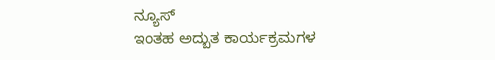ನ್ಯೂಸ್
ಇಂತಹ ಅದ್ಬುತ ಕಾರ್ಯಕ್ರಮಗಳ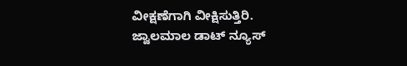ವೀಕ್ಷಣೆಗಾಗಿ ವೀಕ್ಷಿಸುತ್ತಿರಿ.
ಜ್ವಾಲಮಾಲ ಡಾಟ್ ನ್ಯೂಸ್